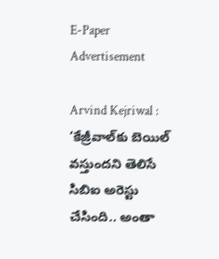E-Paper
Advertisement

Arvind Kejriwal : ‘కేజ్రీవాల్‌కు బెయిల్ వస్తుందని తెలిసే సిబిఐ అరెస్టు చేసింది.. అంతా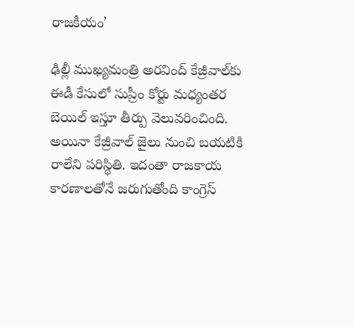రాజకీయం’

ఢిల్లీ ముఖ్యమంత్రి అరవింద్ కేజ్రీవాల్‌కు ఈడీ కేసులో సుప్రీం కోర్టు మధ్యంతర బెయిల్ ఇస్తూ తీర్పు వెలువరించింది. అయినా కేజ్రీవాల్ జైలు నుంచి బయటికి రాలేని పరిస్థితి. ఇదంతా రాజకాయ కారణాలతోనే జరుగుతోంది కాంగ్రెస్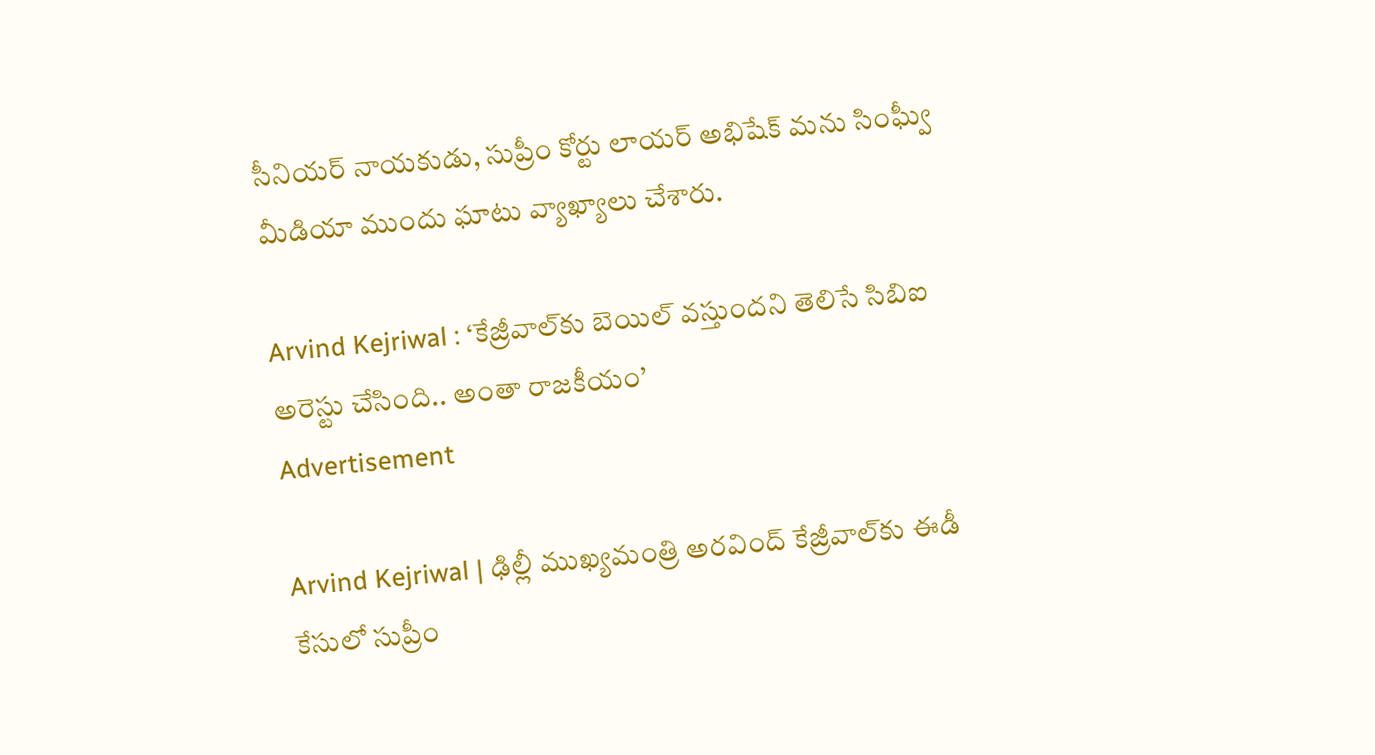సీనియర్ నాయకుడు, సుప్రీం కోర్టు లాయర్ అభిషేక్ మను సింఘ్వీ మీడియా ముందు ఘాటు వ్యాఖ్యాలు చేశారు.

Arvind Kejriwal : ‘కేజ్రీవాల్‌కు బెయిల్ వస్తుందని తెలిసే సిబిఐ అరెస్టు చేసింది.. అంతా రాజకీయం’
Advertisement

Arvind Kejriwal | ఢిల్లీ ముఖ్యమంత్రి అరవింద్ కేజ్రీవాల్‌కు ఈడీ కేసులో సుప్రీం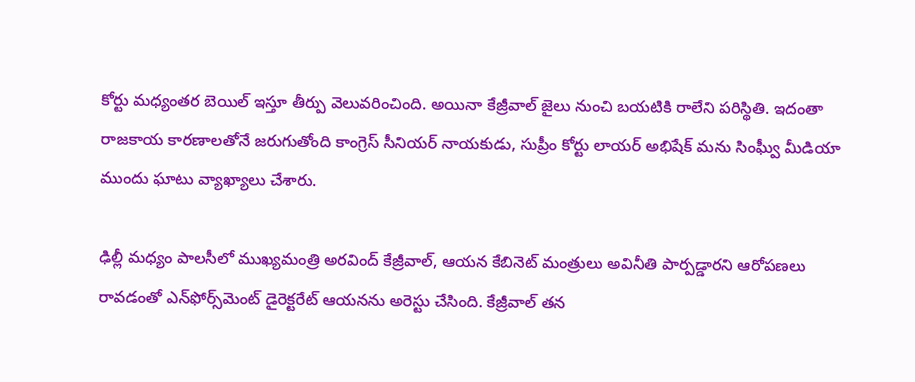కోర్టు మధ్యంతర బెయిల్ ఇస్తూ తీర్పు వెలువరించింది. అయినా కేజ్రీవాల్ జైలు నుంచి బయటికి రాలేని పరిస్థితి. ఇదంతా రాజకాయ కారణాలతోనే జరుగుతోంది కాంగ్రెస్ సీనియర్ నాయకుడు, సుప్రీం కోర్టు లాయర్ అభిషేక్ మను సింఘ్వీ మీడియా ముందు ఘాటు వ్యాఖ్యాలు చేశారు.

ఢిల్లీ మధ్యం పాలసీలో ముఖ్యమంత్రి అరవింద్ కేజ్రీవాల్, ఆయన కేబినెట్ మంత్రులు అవినీతి పార్పడ్డారని ఆరోపణలు రావడంతో ఎన్‌ఫోర్స్‌మెంట్ డైరెక్టరేట్ ఆయనను అరెస్టు చేసింది. కేజ్రీవాల్ తన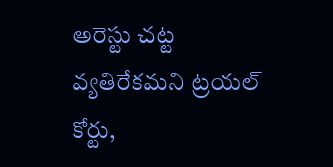అరెస్టు చట్ట వ్యతిరేకమని ట్రయల్ కోర్టు,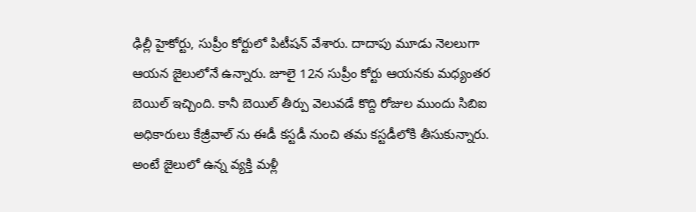ఢిల్లీ హైకోర్టు, సుప్రీం కోర్టులో పిటీషన్ వేశారు. దాదాపు మూడు నెలలుగా ఆయన జైలులోనే ఉన్నారు. జూలై 12న సుప్రీం కోర్టు ఆయనకు మధ్యంతర బెయిల్ ఇచ్చింది. కానీ బెయిల్ తీర్పు వెలువడే కొద్ది రోజుల ముందు సిబిఐ అధికారులు కేజ్రీవాల్ ను ఈడీ కస్టడీ నుంచి తమ కస్టడీలోకి తీసుకున్నారు. అంటే జైలులో ఉన్న వ్యక్తి మళ్లీ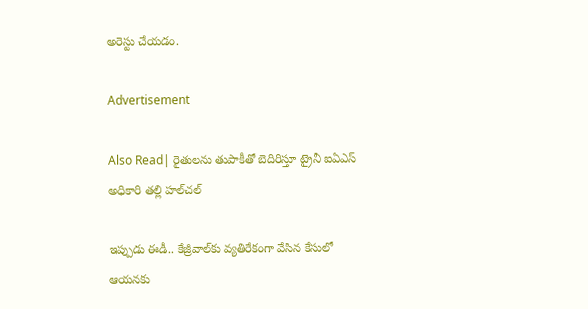అరెస్టు చేయడం.

Advertisement

Also Read| రైతులను తుపాకీతో బెదిరిస్తూ ట్రైనీ ఐఏఎస్ అధికారి తల్లి హల్‌చల్‌

ఇప్పుడు ఈడీ.. కేజ్రీవాల్‌కు వ్యతిరేకంగా వేసిన కేసులో ఆయనకు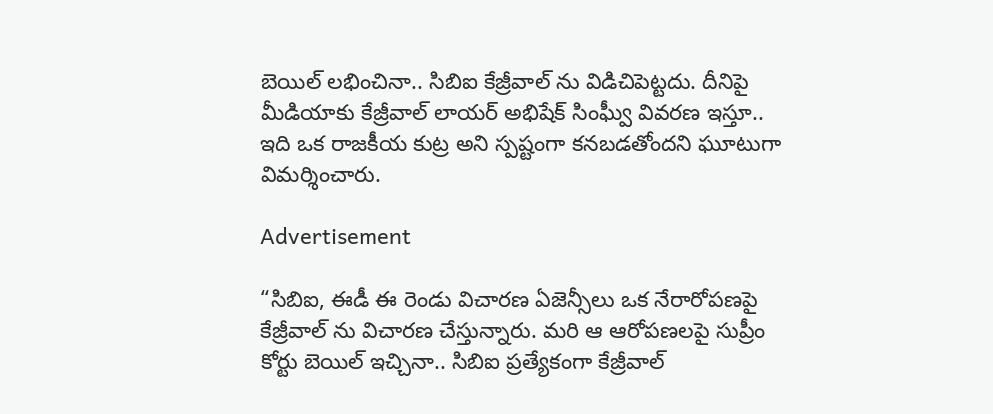బెయిల్ లభించినా.. సిబిఐ కేజ్రీవాల్ ను విడిచిపెట్టదు. దీనిపై మీడియాకు కేజ్రీవాల్ లాయర్ అభిషేక్ సింఘ్వీ వివరణ ఇస్తూ.. ఇది ఒక రాజకీయ కుట్ర అని స్పష్టంగా కనబడతోందని ఘూటుగా విమర్శించారు.

Advertisement

“సిబిఐ, ఈడీ ఈ రెండు విచారణ ఏజెన్సీలు ఒక నేరారోపణపై కేజ్రీవాల్ ను విచారణ చేస్తున్నారు. మరి ఆ ఆరోపణలపై సుప్రీం కోర్టు బెయిల్ ఇచ్చినా.. సిబిఐ ప్రత్యేకంగా కేజ్రీవాల్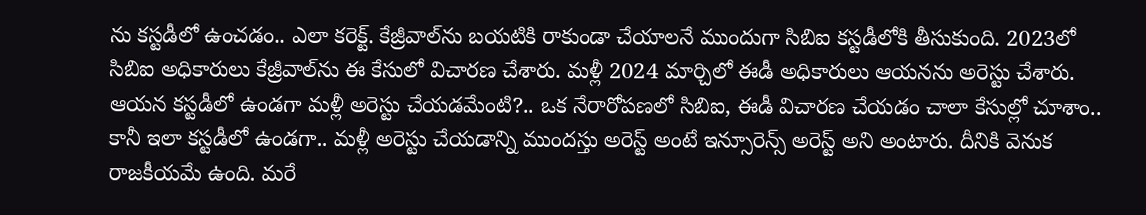ను కస్టడీలో ఉంచడం.. ఎలా కరెక్ట్. కేజ్రీవాల్‌ను బయటికి రాకుండా చేయాలనే ముందుగా సిబిఐ కస్టడీలోకి తీసుకుంది. 2023లో సిబిఐ అధికారులు కేజ్రీవాల్‌ను ఈ కేసులో విచారణ చేశారు. మళ్లీ 2024 మార్చిలో ఈడీ అధికారులు ఆయనను అరెస్టు చేశారు. ఆయన కస్టడీలో ఉండగా మళ్లీ అరెస్టు చేయడమేంటి?.. ఒక నేరారోపణలో సిబిఐ, ఈడీ విచారణ చేయడం చాలా కేసుల్లో చూశాం.. కానీ ఇలా కస్టడీలో ఉండగా.. మళ్లీ అరెస్టు చేయడాన్ని ముందస్తు అరెస్ట్ అంటే ఇన్సూరెన్స్ అరెస్ట్ అని అంటారు. దీనికి వెనుక రాజకీయమే ఉంది. మరే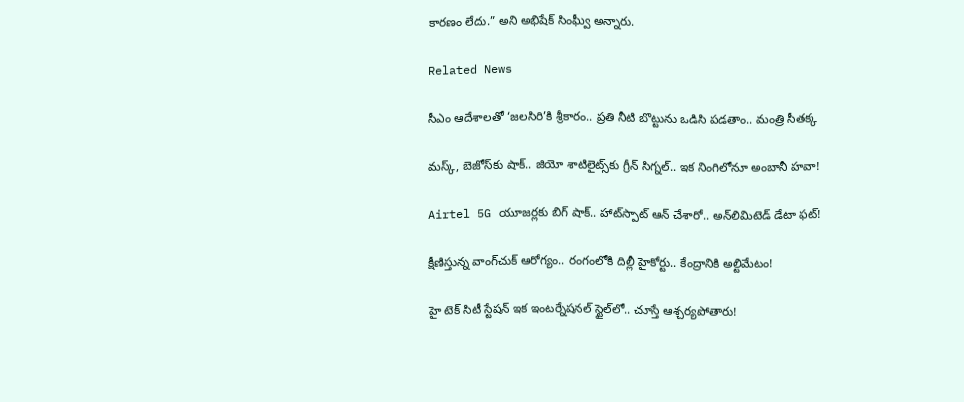కారణం లేదు.” అని అభిషేక్ సింఘ్వీ అన్నారు.

Related News

సీఎం ఆదేశాలతో ‘జలసిరి’కి శ్రీకారం.. ప్రతి నీటి బొట్టును ఒడిసి పడతాం.. మంత్రి సీతక్క

మస్క్, బెజోస్‌కు షాక్.. జియో శాటిలైట్స్‌కు గ్రీన్ సిగ్నల్.. ఇక నింగిలోనూ అంబానీ హవా!

Airtel 5G యూజర్లకు బిగ్ షాక్.. హాట్‌స్పాట్ ఆన్ చేశారో.. అన్‌లిమిటెడ్ డేటా ఫట్!

క్షీణిస్తున్న వాంగ్‌చుక్ ఆరోగ్యం.. రంగంలోకి దిల్లీ హైకోర్టు.. కేంద్రానికి అల్టిమేటం!

హై టెక్ సిటీ స్టేషన్ ఇక ఇంటర్నేషనల్ స్టైల్‌లో.. చూస్తే ఆశ్చర్యపోతారు!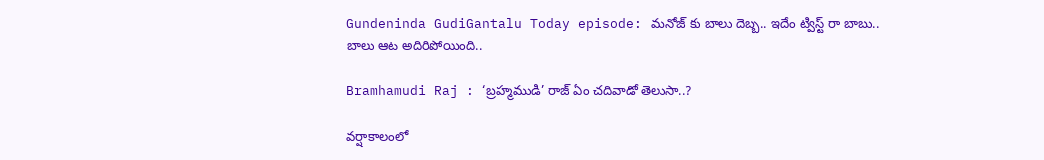Gundeninda GudiGantalu Today episode: మనోజ్ కు బాలు దెబ్బ.. ఇదేం ట్విస్ట్ రా బాబు.. బాలు ఆట అదిరిపోయింది..

Bramhamudi Raj : ‘బ్రహ్మముడి’ రాజ్ ఏం చదివాడో తెలుసా..?

వర్షాకాలంలో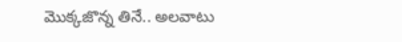మొక్కజొన్న తినే.. అలవాటు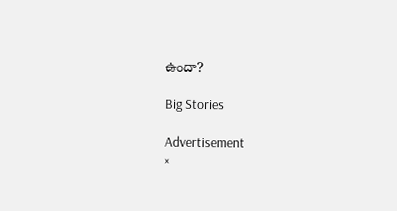ఉందా?

Big Stories

Advertisement
×